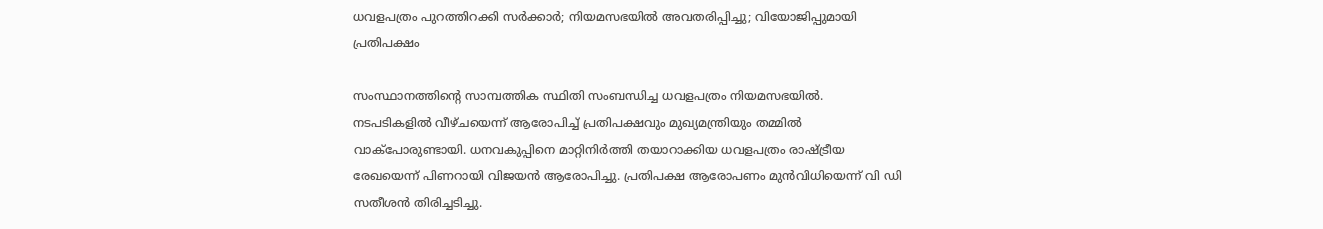ധവളപത്രം പുറത്തിറക്കി സര്‍ക്കാര്‍; നിയമസഭയില്‍ അവതരിപ്പിച്ചു; വിയോജിപ്പുമായി പ്രതിപക്ഷം

സംസ്ഥാനത്തിന്റെ സാമ്പത്തിക സ്ഥിതി സംബന്ധിച്ച ധവളപത്രം നിയമസഭയില്‍. നടപടികളില്‍ വീഴ്ചയെന്ന് ആരോപിച്ച് പ്രതിപക്ഷവും മുഖ്യമന്ത്രിയും തമ്മില്‍ വാക്‌പോരുണ്ടായി. ധനവകുപ്പിനെ മാറ്റിനിര്‍ത്തി തയാറാക്കിയ ധവളപത്രം രാഷ്ട്രീയ രേഖയെന്ന് പിണറായി വിജയന്‍ ആരോപിച്ചു. പ്രതിപക്ഷ ആരോപണം മുന്‍വിധിയെന്ന് വി ഡി സതീശന്‍ തിരിച്ചടിച്ചു.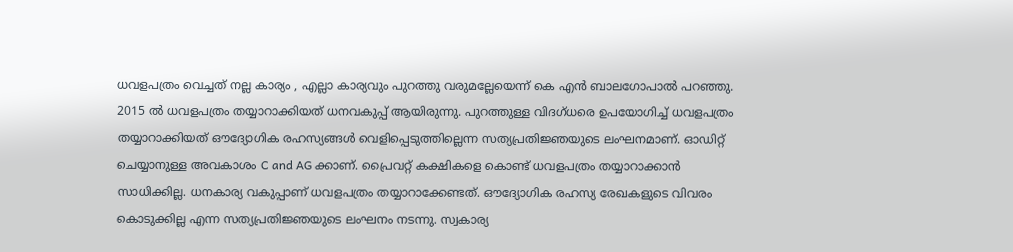ധവളപത്രം വെച്ചത് നല്ല കാര്യം , എല്ലാ കാര്യവും പുറത്തു വരുമല്ലേയെന്ന് കെ എന്‍ ബാലഗോപാല്‍ പറഞ്ഞു. 2015 ല്‍ ധവളപത്രം തയ്യാറാക്കിയത് ധനവകുപ്പ് ആയിരുന്നു. പുറത്തുള്ള വിദഗ്ധരെ ഉപയോഗിച്ച് ധവളപത്രം തയ്യാറാക്കിയത് ഔദ്യോഗിക രഹസ്യങ്ങള്‍ വെളിപ്പെടുത്തില്ലെന്ന സത്യപ്രതിജ്ഞയുടെ ലംഘനമാണ്. ഓഡിറ്റ് ചെയ്യാനുള്ള അവകാശം C and AG ക്കാണ്. പ്രൈവറ്റ് കക്ഷികളെ കൊണ്ട് ധവളപത്രം തയ്യാറാക്കാന്‍ സാധിക്കില്ല. ധനകാര്യ വകുപ്പാണ് ധവളപത്രം തയ്യാറാക്കേണ്ടത്. ഔദ്യോഗിക രഹസ്യ രേഖകളുടെ വിവരം കൊടുക്കില്ല എന്ന സത്യപ്രതിജ്ഞയുടെ ലംഘനം നടന്നു. സ്വകാര്യ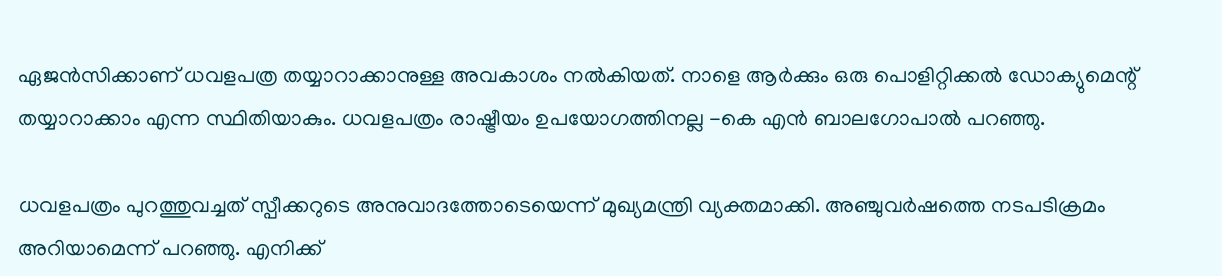ഏജന്‍സിക്കാണ് ധവളപത്ര തയ്യാറാക്കാനുള്ള അവകാശം നല്‍കിയത്. നാളെ ആര്‍ക്കും ഒരു പൊളിറ്റിക്കല്‍ ഡോക്യുമെന്റ് തയ്യാറാക്കാം എന്ന സ്ഥിതിയാകും. ധവളപത്രം രാഷ്ട്രീയം ഉപയോഗത്തിനല്ല -കെ എന്‍ ബാലഗോപാല്‍ പറഞ്ഞു.

ധവളപത്രം പുറത്തുവച്ചത് സ്പീക്കറുടെ അനുവാദത്തോടെയെന്ന് മുഖ്യമന്ത്രി വ്യക്തമാക്കി. അഞ്ചുവര്‍ഷത്തെ നടപടിക്രമം അറിയാമെന്ന് പറഞ്ഞു. എനിക്ക്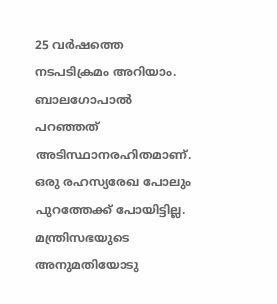25 വര്‍ഷത്തെ നടപടിക്രമം അറിയാം. ബാലഗോപാല്‍ പറഞ്ഞത് അടിസ്ഥാനരഹിതമാണ്. ഒരു രഹസ്യരേഖ പോലും പുറത്തേക്ക് പോയിട്ടില്ല. മന്ത്രിസഭയുടെ അനുമതിയോടു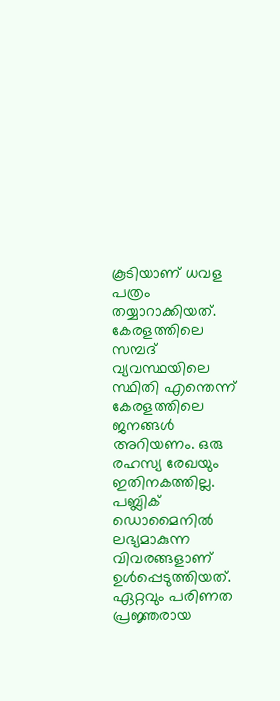കൂടിയാണ് ധവള പത്രം തയ്യാറാക്കിയത്. കേരളത്തിലെ സമ്പദ് വ്യവസ്ഥയിലെ സ്ഥിതി എന്തെന്ന് കേരളത്തിലെ ജനങ്ങള്‍ അറിയണം. ഒരു രഹസ്യ രേഖയും ഇതിനകത്തില്ല. പബ്ലിക് ഡൊമൈനില്‍ ലഭ്യമാകുന്ന വിവരങ്ങളാണ് ഉള്‍പ്പെടുത്തിയത്. ഏറ്റവും പരിണത പ്രജ്ഞരായ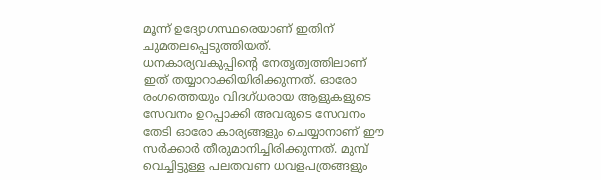മൂന്ന് ഉദ്യോഗസ്ഥരെയാണ് ഇതിന് ചുമതലപ്പെടുത്തിയത്. ധനകാര്യവകുപ്പിന്റെ നേതൃത്വത്തിലാണ് ഇത് തയ്യാറാക്കിയിരിക്കുന്നത്. ഓരോ രംഗത്തെയും വിദഗ്ധരായ ആളുകളുടെ സേവനം ഉറപ്പാക്കി അവരുടെ സേവനം തേടി ഓരോ കാര്യങ്ങളും ചെയ്യാനാണ് ഈ സര്‍ക്കാര്‍ തീരുമാനിച്ചിരിക്കുന്നത്. മുമ്പ് വെച്ചിട്ടുള്ള പലതവണ ധവളപത്രങ്ങളും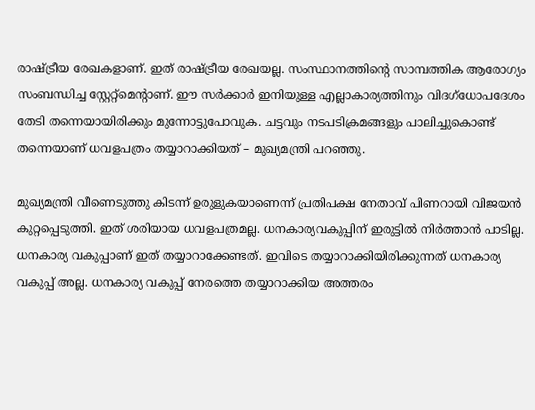രാഷ്ട്രീയ രേഖകളാണ്. ഇത് രാഷ്ട്രീയ രേഖയല്ല. സംസ്ഥാനത്തിന്റെ സാമ്പത്തിക ആരോഗ്യം സംബന്ധിച്ച സ്റ്റേറ്റ്‌മെന്റാണ്. ഈ സര്‍ക്കാര്‍ ഇനിയുള്ള എല്ലാകാര്യത്തിനും വിദഗ്‌ധോപദേശം തേടി തന്നെയായിരിക്കും മുന്നോട്ടുപോവുക. ചട്ടവും നടപടിക്രമങ്ങളും പാലിച്ചുകൊണ്ട് തന്നെയാണ് ധവളപത്രം തയ്യാറാക്കിയത് – മുഖ്യമന്ത്രി പറഞ്ഞു.

മുഖ്യമന്ത്രി വീണെടുത്തു കിടന്ന് ഉരുളുകയാണെന്ന് പ്രതിപക്ഷ നേതാവ് പിണറായി വിജയന്‍ കുറ്റപ്പെടുത്തി. ഇത് ശരിയായ ധവളപത്രമല്ല. ധനകാര്യവകുപ്പിന് ഇരുട്ടില്‍ നിര്‍ത്താന്‍ പാടില്ല. ധനകാര്യ വകുപ്പാണ് ഇത് തയ്യാറാക്കേണ്ടത്. ഇവിടെ തയ്യാറാക്കിയിരിക്കുന്നത് ധനകാര്യ വകുപ്പ് അല്ല. ധനകാര്യ വകുപ്പ് നേരത്തെ തയ്യാറാക്കിയ അത്തരം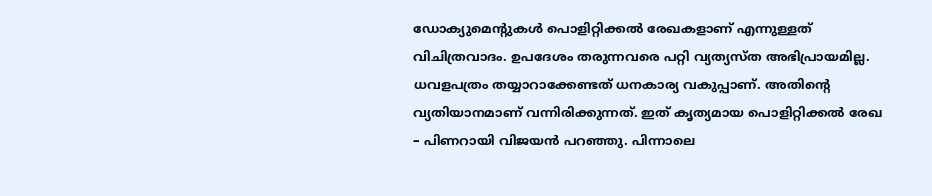ഡോക്യുമെന്റുകള്‍ പൊളിറ്റിക്കല്‍ രേഖകളാണ് എന്നുള്ളത് വിചിത്രവാദം. ഉപദേശം തരുന്നവരെ പറ്റി വ്യത്യസ്ത അഭിപ്രായമില്ല. ധവളപത്രം തയ്യാറാക്കേണ്ടത് ധനകാര്യ വകുപ്പാണ്. അതിന്റെ വ്യതിയാനമാണ് വന്നിരിക്കുന്നത്. ഇത് കൃത്യമായ പൊളിറ്റിക്കല്‍ രേഖ – പിണറായി വിജയന്‍ പറഞ്ഞു. പിന്നാലെ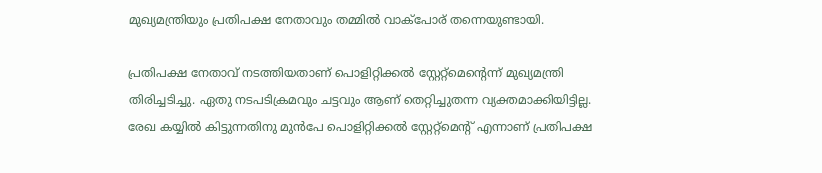മുഖ്യമന്ത്രിയും പ്രതിപക്ഷ നേതാവും തമ്മില്‍ വാക്‌പോര് തന്നെയുണ്ടായി.

പ്രതിപക്ഷ നേതാവ് നടത്തിയതാണ് പൊളിറ്റിക്കല്‍ സ്റ്റേറ്റ്‌മെന്റെന്ന് മുഖ്യമന്ത്രി തിരിച്ചടിച്ചു. ഏതു നടപടിക്രമവും ചട്ടവും ആണ് തെറ്റിച്ചുതന്ന വ്യക്തമാക്കിയിട്ടില്ല. രേഖ കയ്യില്‍ കിട്ടുന്നതിനു മുന്‍പേ പൊളിറ്റിക്കല്‍ സ്റ്റേറ്റ്‌മെന്റ് എന്നാണ് പ്രതിപക്ഷ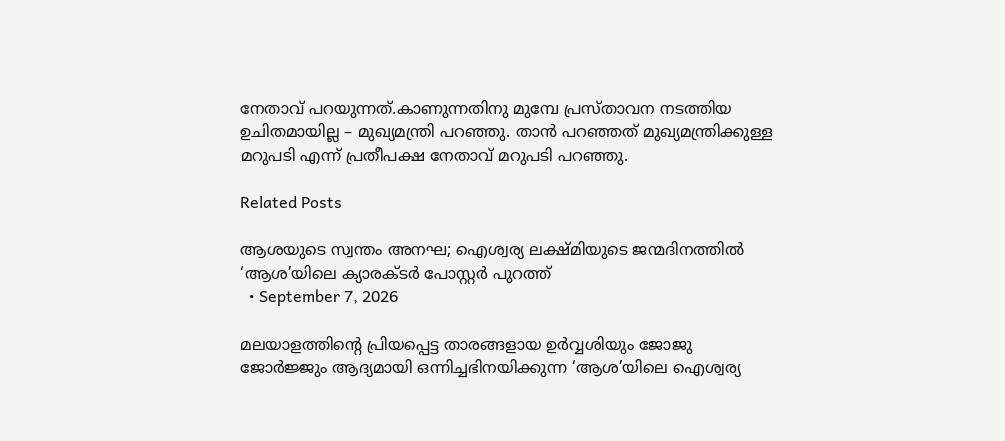നേതാവ് പറയുന്നത്.കാണുന്നതിനു മുമ്പേ പ്രസ്താവന നടത്തിയ ഉചിതമായില്ല – മുഖ്യമന്ത്രി പറഞ്ഞു. താന്‍ പറഞ്ഞത് മുഖ്യമന്ത്രിക്കുള്ള മറുപടി എന്ന് പ്രതീപക്ഷ നേതാവ് മറുപടി പറഞ്ഞു.

Related Posts

ആശയുടെ സ്വന്തം അനഘ; ഐശ്വര്യ ലക്ഷ്‌മിയുടെ ജന്മദിനത്തിൽ ‘ആശ’യിലെ ക്യാരക്ടർ പോസ്റ്റർ പുറത്ത്
  • September 7, 2026

മലയാളത്തിന്‍റെ പ്രിയപ്പെട്ട താരങ്ങളായ ഉർവ്വശിയും ജോജു ജോർജ്ജും ആദ്യമായി ഒന്നിച്ചഭിനയിക്കുന്ന ‘ആശ’യിലെ ഐശ്വര്യ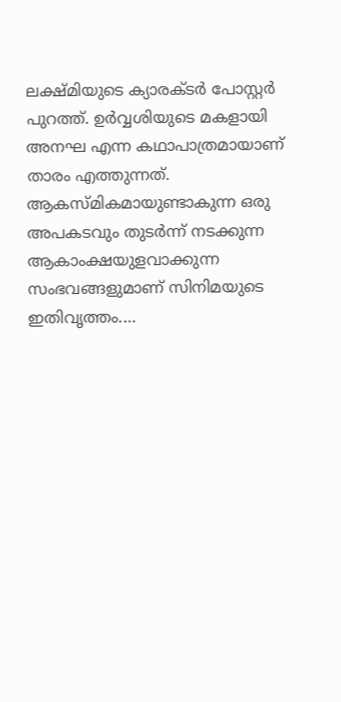ലക്ഷ്മിയുടെ ക്യാരക്ടർ പോസ്റ്റർ പുറത്ത്. ഉർവ്വശിയുടെ മകളായി അനഘ എന്ന കഥാപാത്രമായാണ് താരം എത്തുന്നത്. ആകസ്‌മികമായുണ്ടാകുന്ന ഒരു അപകടവും തുടർന്ന് നടക്കുന്ന ആകാംക്ഷയുളവാക്കുന്ന സംഭവങ്ങളുമാണ് സിനിമയുടെ ഇതിവൃത്തം.…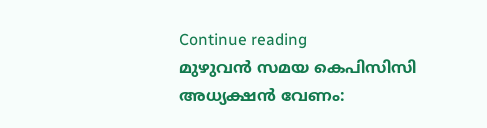Continue reading
മുഴുവൻ സമയ കെപിസിസി അധ്യക്ഷൻ വേണം: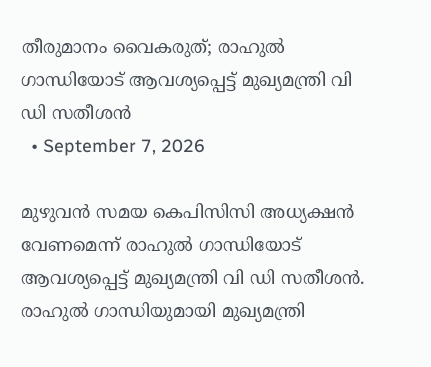തീരുമാനം വൈകരുത്; രാഹുൽ ഗാന്ധിയോട് ആവശ്യപ്പെട്ട് മുഖ്യമന്ത്രി വി ഡി സതീശൻ
  • September 7, 2026

മുഴുവൻ സമയ കെപിസിസി അധ്യക്ഷൻ വേണമെന്ന് രാഹുൽ ഗാന്ധിയോട് ആവശ്യപ്പെട്ട് മുഖ്യമന്ത്രി വി ഡി സതീശൻ. രാഹുൽ ഗാന്ധിയുമായി മുഖ്യമന്ത്രി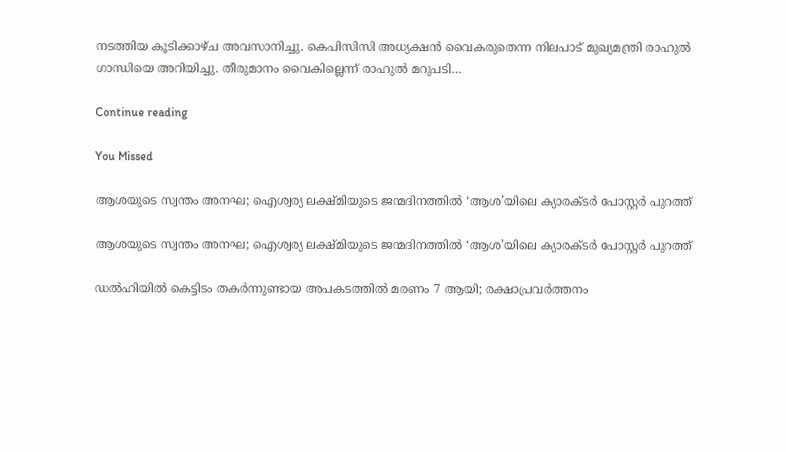നടത്തിയ കൂടിക്കാഴ്ച അവസാനിച്ചു. കെപിസിസി അധ്യക്ഷൻ വൈകരുതെന്ന നിലപാട് മുഖ്യമന്ത്രി രാഹുൽ ഗാന്ധിയെ അറിയിച്ചു. തീരുമാനം വൈകില്ലെന്ന് രാഹുൽ മറുപടി…

Continue reading

You Missed

ആശയുടെ സ്വന്തം അനഘ; ഐശ്വര്യ ലക്ഷ്‌മിയുടെ ജന്മദിനത്തിൽ ‘ആശ’യിലെ ക്യാരക്ടർ പോസ്റ്റർ പുറത്ത്

ആശയുടെ സ്വന്തം അനഘ; ഐശ്വര്യ ലക്ഷ്‌മിയുടെ ജന്മദിനത്തിൽ ‘ആശ’യിലെ ക്യാരക്ടർ പോസ്റ്റർ പുറത്ത്

ഡൽഹിയിൽ കെട്ടിടം തകർന്നുണ്ടായ അപകടത്തിൽ മരണം 7 ആയി; രക്ഷാപ്രവർത്തനം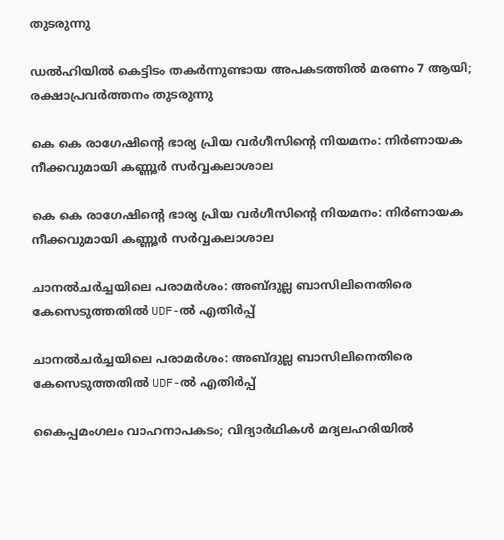തുടരുന്നു

ഡൽഹിയിൽ കെട്ടിടം തകർന്നുണ്ടായ അപകടത്തിൽ മരണം 7 ആയി; രക്ഷാപ്രവർത്തനം തുടരുന്നു

കെ കെ രാഗേഷിന്റെ ഭാര്യ പ്രിയ വർഗീസിന്റെ നിയമനം: നിർണായക നീക്കവുമായി കണ്ണൂർ സർവ്വകലാശാല

കെ കെ രാഗേഷിന്റെ ഭാര്യ പ്രിയ വർഗീസിന്റെ നിയമനം: നിർണായക നീക്കവുമായി കണ്ണൂർ സർവ്വകലാശാല

ചാനൽചർച്ചയിലെ പരാമർശം: അബ്ദുല്ല ബാസിലിനെതിരെ കേസെടുത്തതിൽ UDF-ൽ എതിർപ്പ്

ചാനൽചർച്ചയിലെ പരാമർശം: അബ്ദുല്ല ബാസിലിനെതിരെ കേസെടുത്തതിൽ UDF-ൽ എതിർപ്പ്

കൈപ്പമംഗലം വാഹനാപകടം; വിദ്യാർഥികൾ മദ്യലഹരിയിൽ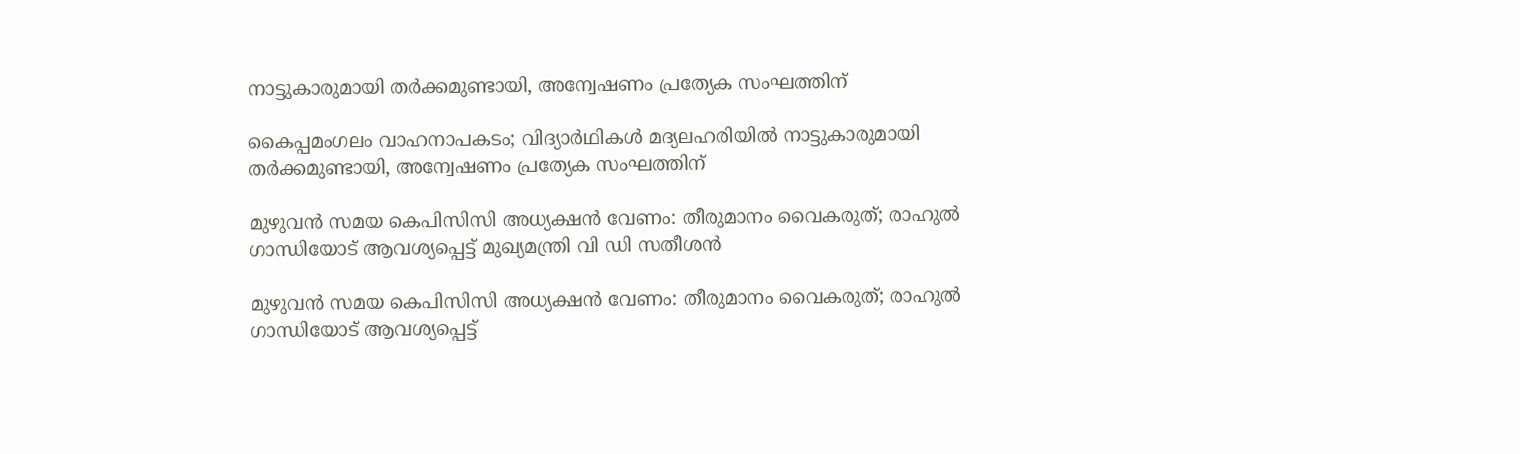നാട്ടുകാരുമായി തർക്കമുണ്ടായി, അന്വേഷണം പ്രത്യേക സംഘത്തിന്

കൈപ്പമംഗലം വാഹനാപകടം; വിദ്യാർഥികൾ മദ്യലഹരിയിൽ നാട്ടുകാരുമായി തർക്കമുണ്ടായി, അന്വേഷണം പ്രത്യേക സംഘത്തിന്

മുഴുവൻ സമയ കെപിസിസി അധ്യക്ഷൻ വേണം: തീരുമാനം വൈകരുത്; രാഹുൽ ഗാന്ധിയോട് ആവശ്യപ്പെട്ട് മുഖ്യമന്ത്രി വി ഡി സതീശൻ

മുഴുവൻ സമയ കെപിസിസി അധ്യക്ഷൻ വേണം: തീരുമാനം വൈകരുത്; രാഹുൽ ഗാന്ധിയോട് ആവശ്യപ്പെട്ട്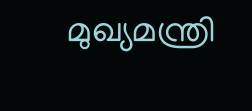മുഖ്യമന്ത്രി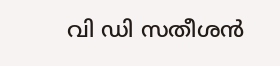വി ഡി സതീശൻ